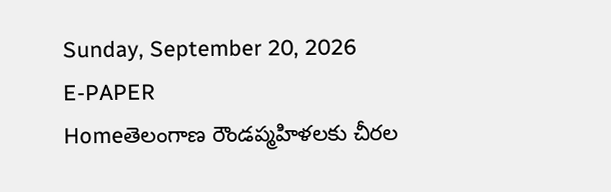Sunday, September 20, 2026
E-PAPER
Homeతెలంగాణ రౌండప్మహిళలకు చీరల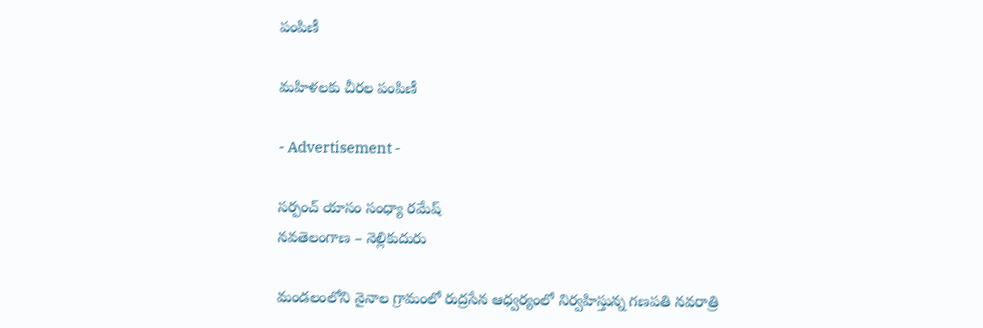పంపిణీ

మహిళలకు చీరల పంపిణీ

- Advertisement -

సర్పంచ్ యాసం సంధ్యా రమేష్
నవతెలంగాణ – నెల్లికుదురు

మండలంలోని నైనాల గ్రామంలో రుద్రసేన ఆధ్వర్యంలో నిర్వహిస్తున్న గణపతి నవరాత్రి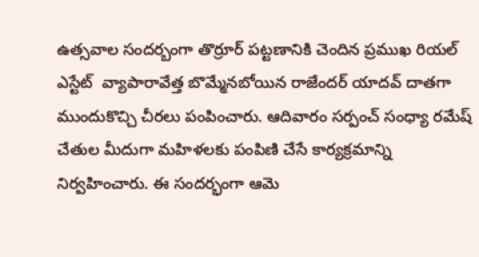ఉత్సవాల సందర్బంగా తొర్రూర్ పట్టణానికి చెందిన ప్రముఖ రియల్ ఎస్టేట్  వ్యాపారావేత్త బొమ్మేనబోయిన రాజేందర్ యాదవ్ దాతగా ముందుకొచ్చి చీరలు పంపించారు. ఆదివారం సర్పంచ్ సంధ్యా రమేష్ చేతుల మీదుగా మహిళలకు పంపిణి చేసే కార్యక్రమాన్ని నిర్వహించారు. ఈ సందర్భంగా ఆమె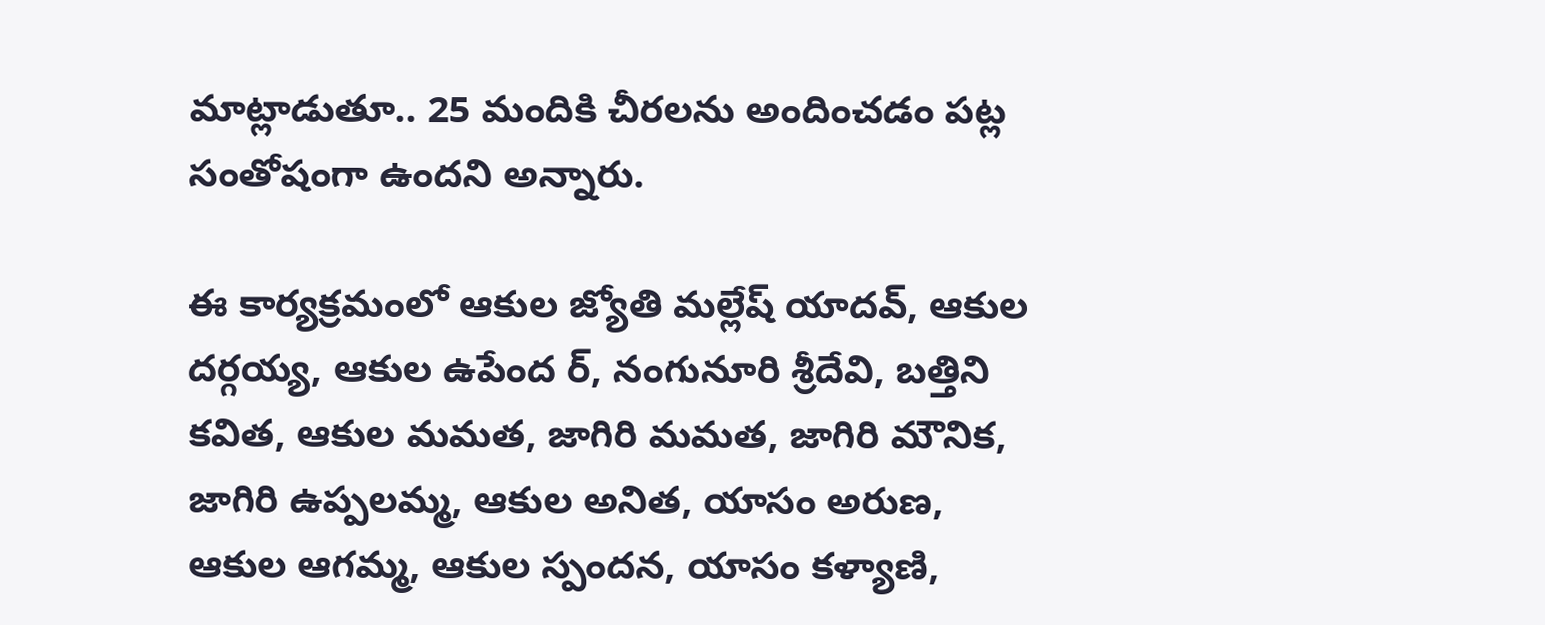మాట్లాడుతూ.. 25 మందికి చీరలను అందించడం పట్ల సంతోషంగా ఉందని అన్నారు.

ఈ కార్యక్రమంలో ఆకుల జ్యోతి మల్లేష్ యాదవ్, ఆకుల దర్గయ్య, ఆకుల ఉపేంద ర్‌, నంగునూరి శ్రీదేవి, బత్తిని కవిత, ఆకుల మమత, జాగిరి మమత, జాగిరి మౌనిక, జాగిరి ఉప్పలమ్మ, ఆకుల అనిత, యాసం అరుణ, ఆకుల ఆగమ్మ, ఆకుల స్పందన, యాసం కళ్యాణి,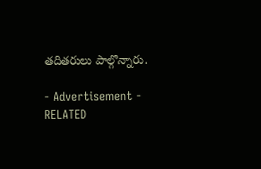తదితరులు పాల్గొన్నారు.

- Advertisement -
RELATED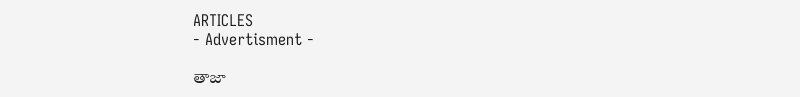ARTICLES
- Advertisment -

తాజా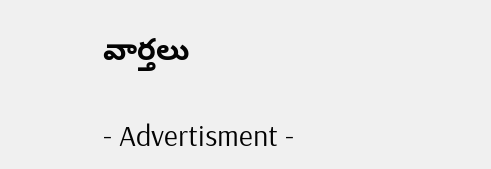వార్తలు

- Advertisment -